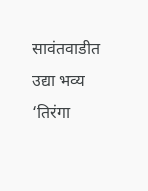सावंतवाडीत उद्या भव्य ‘तिरंगा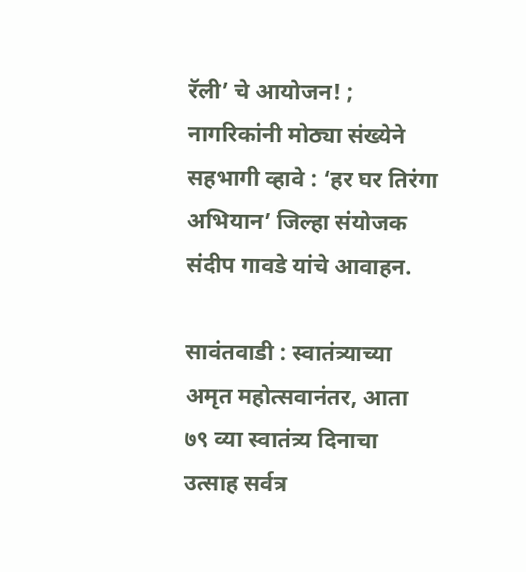रॅली’ चे आयोजन! ; नागरिकांनी मोठ्या संख्येने सहभागी व्हावे : ‘हर घर तिरंगा अभियान’ जिल्हा संयोजक संदीप गावडे यांचे आवाहन.

सावंतवाडी : स्वातंत्र्याच्या अमृत महोत्सवानंतर, आता ७९ व्या स्वातंत्र्य दिनाचा उत्साह सर्वत्र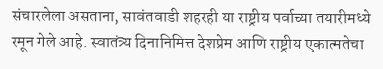संचारलेला असताना, सावंतवाडी शहरही या राष्ट्रीय पर्वाच्या तयारीमध्ये रमून गेले आहे. स्वातंत्र्य दिनानिमित्त देशप्रेम आणि राष्ट्रीय एकात्मतेचा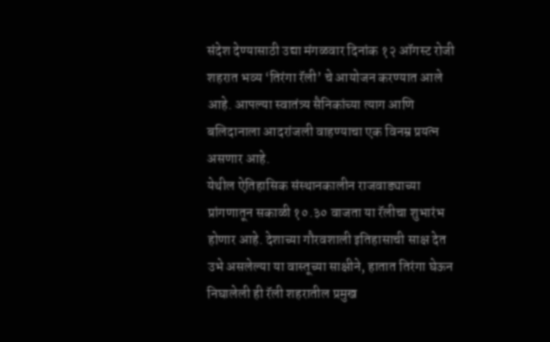संदेश देण्यासाठी उद्या मंगळवार दिनांक १२ ऑगस्ट रोजी शहरात भव्य ‘तिरंगा रॅली’ चे आयोजन करण्यात आले आहे. आपल्या स्वातंत्र्य सैनिकांच्या त्याग आणि बलिदानाला आदरांजली वाहण्याचा एक विनम्र प्रयत्न असणार आहे.
येथील ऐतिहासिक संस्थानकालीन राजवाड्याच्या प्रांगणातून सकाळी १०.३० वाजता या रॅलीचा शुभारंभ होणार आहे. देशाच्या गौरवशाली इतिहासाची साक्ष देत उभे असलेल्या या वास्तूच्या साक्षीने, हातात तिरंगा घेऊन निघालेली ही रॅली शहरातील प्रमुख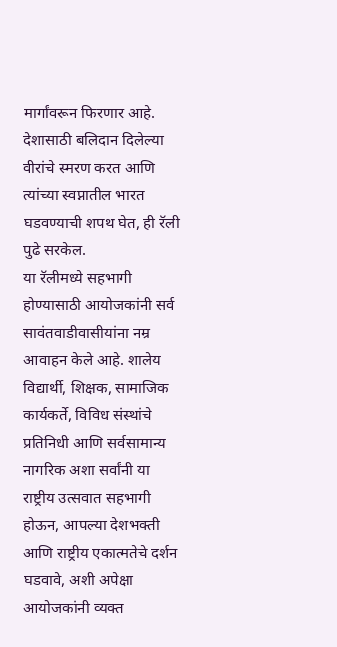मार्गांवरून फिरणार आहे. देशासाठी बलिदान दिलेल्या वीरांचे स्मरण करत आणि त्यांच्या स्वप्नातील भारत घडवण्याची शपथ घेत, ही रॅली पुढे सरकेल.
या रॅलीमध्ये सहभागी होण्यासाठी आयोजकांनी सर्व सावंतवाडीवासीयांना नम्र आवाहन केले आहे. शालेय विद्यार्थी, शिक्षक, सामाजिक कार्यकर्ते, विविध संस्थांचे प्रतिनिधी आणि सर्वसामान्य नागरिक अशा सर्वांनी या राष्ट्रीय उत्सवात सहभागी होऊन, आपल्या देशभक्ती आणि राष्ट्रीय एकात्मतेचे दर्शन घडवावे, अशी अपेक्षा आयोजकांनी व्यक्त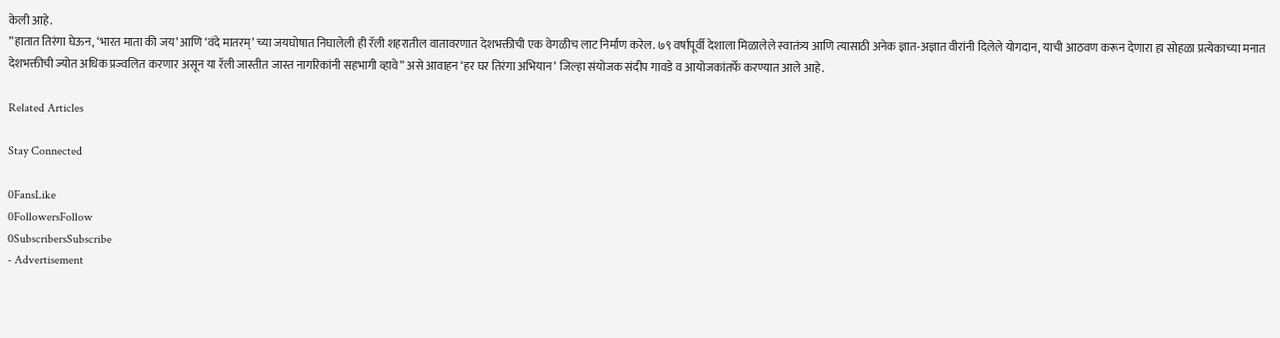केली आहे.
”हातात तिरंगा घेऊन, ‘भारत माता की जय’ आणि ‘वंदे मातरम्’ च्या जयघोषात निघालेली ही रॅली शहरातील वातावरणात देशभक्तीची एक वेगळीच लाट निर्माण करेल. ७९ वर्षांपूर्वी देशाला मिळालेले स्वातंत्र्य आणि त्यासाठी अनेक ज्ञात-अज्ञात वीरांनी दिलेले योगदान, याची आठवण करून देणारा हा सोहळा प्रत्येकाच्या मनात देशभक्तीची ज्योत अधिक प्रज्वलित करणार असून या रॅली जास्तीत जास्त नागरिकांनी सहभागी व्हावे” असे आवाहन ‘हर घर तिरंगा अभियान’ जिल्हा संयोजक संदीप गावडे व आयोजकांतर्फे करण्यात आले आहे.

Related Articles

Stay Connected

0FansLike
0FollowersFollow
0SubscribersSubscribe
- Advertisement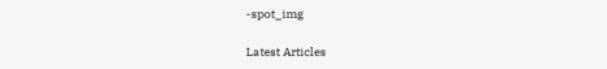-spot_img

Latest Articles